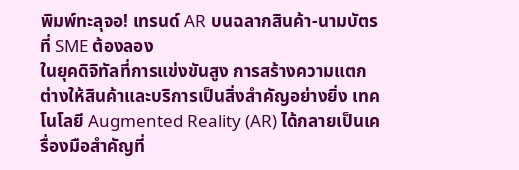พิมพ์ทะลุจอ! เทรนด์ AR บนฉลากสินค้า-นามบัตร ที่ SME ต้องลอง
ในยุคดิจิทัลที่การแข่งขันสูง การสร้างความแตกต่างให้สินค้าและบริการเป็นสิ่งสำคัญอย่างยิ่ง เทคโนโลยี Augmented Reality (AR) ได้กลายเป็นเครื่องมือสำคัญที่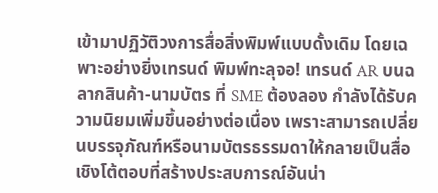เข้ามาปฏิวัติวงการสื่อสิ่งพิมพ์แบบดั้งเดิม โดยเฉพาะอย่างยิ่งเทรนด์ พิมพ์ทะลุจอ! เทรนด์ AR บนฉลากสินค้า-นามบัตร ที่ SME ต้องลอง กำลังได้รับความนิยมเพิ่มขึ้นอย่างต่อเนื่อง เพราะสามารถเปลี่ยนบรรจุภัณฑ์หรือนามบัตรธรรมดาให้กลายเป็นสื่อเชิงโต้ตอบที่สร้างประสบการณ์อันน่า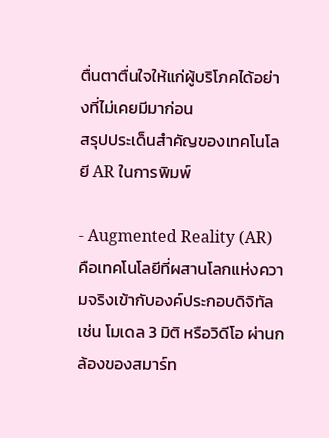ตื่นตาตื่นใจให้แก่ผู้บริโภคได้อย่างที่ไม่เคยมีมาก่อน
สรุปประเด็นสำคัญของเทคโนโลยี AR ในการพิมพ์

- Augmented Reality (AR) คือเทคโนโลยีที่ผสานโลกแห่งความจริงเข้ากับองค์ประกอบดิจิทัล เช่น โมเดล 3 มิติ หรือวิดีโอ ผ่านกล้องของสมาร์ท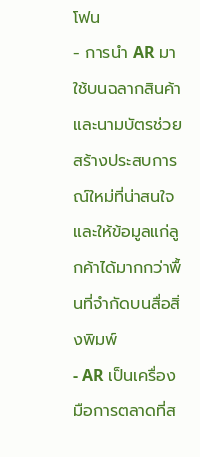โฟน
- การนำ AR มาใช้บนฉลากสินค้าและนามบัตรช่วยสร้างประสบการณ์ใหม่ที่น่าสนใจและให้ข้อมูลแก่ลูกค้าได้มากกว่าพื้นที่จำกัดบนสื่อสิ่งพิมพ์
- AR เป็นเครื่องมือการตลาดที่ส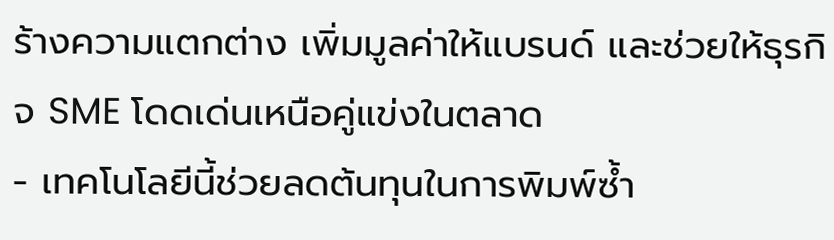ร้างความแตกต่าง เพิ่มมูลค่าให้แบรนด์ และช่วยให้ธุรกิจ SME โดดเด่นเหนือคู่แข่งในตลาด
- เทคโนโลยีนี้ช่วยลดต้นทุนในการพิมพ์ซ้ำ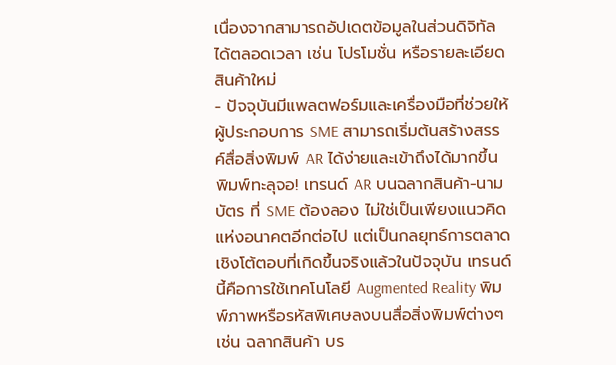เนื่องจากสามารถอัปเดตข้อมูลในส่วนดิจิทัลได้ตลอดเวลา เช่น โปรโมชั่น หรือรายละเอียดสินค้าใหม่
- ปัจจุบันมีแพลตฟอร์มและเครื่องมือที่ช่วยให้ผู้ประกอบการ SME สามารถเริ่มต้นสร้างสรรค์สื่อสิ่งพิมพ์ AR ได้ง่ายและเข้าถึงได้มากขึ้น
พิมพ์ทะลุจอ! เทรนด์ AR บนฉลากสินค้า-นามบัตร ที่ SME ต้องลอง ไม่ใช่เป็นเพียงแนวคิดแห่งอนาคตอีกต่อไป แต่เป็นกลยุทธ์การตลาดเชิงโต้ตอบที่เกิดขึ้นจริงแล้วในปัจจุบัน เทรนด์นี้คือการใช้เทคโนโลยี Augmented Reality พิมพ์ภาพหรือรหัสพิเศษลงบนสื่อสิ่งพิมพ์ต่างๆ เช่น ฉลากสินค้า บร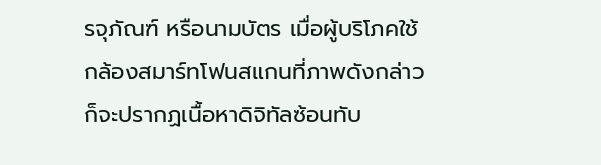รจุภัณฑ์ หรือนามบัตร เมื่อผู้บริโภคใช้กล้องสมาร์ทโฟนสแกนที่ภาพดังกล่าว ก็จะปรากฏเนื้อหาดิจิทัลซ้อนทับ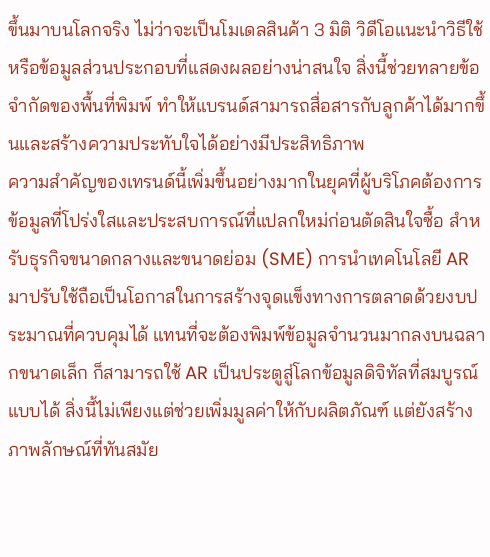ขึ้นมาบนโลกจริง ไม่ว่าจะเป็นโมเดลสินค้า 3 มิติ วิดีโอแนะนำวิธีใช้ หรือข้อมูลส่วนประกอบที่แสดงผลอย่างน่าสนใจ สิ่งนี้ช่วยทลายข้อจำกัดของพื้นที่พิมพ์ ทำให้แบรนด์สามารถสื่อสารกับลูกค้าได้มากขึ้นและสร้างความประทับใจได้อย่างมีประสิทธิภาพ
ความสำคัญของเทรนด์นี้เพิ่มขึ้นอย่างมากในยุคที่ผู้บริโภคต้องการข้อมูลที่โปร่งใสและประสบการณ์ที่แปลกใหม่ก่อนตัดสินใจซื้อ สำหรับธุรกิจขนาดกลางและขนาดย่อม (SME) การนำเทคโนโลยี AR มาปรับใช้ถือเป็นโอกาสในการสร้างจุดแข็งทางการตลาดด้วยงบประมาณที่ควบคุมได้ แทนที่จะต้องพิมพ์ข้อมูลจำนวนมากลงบนฉลากขนาดเล็ก ก็สามารถใช้ AR เป็นประตูสู่โลกข้อมูลดิจิทัลที่สมบูรณ์แบบได้ สิ่งนี้ไม่เพียงแต่ช่วยเพิ่มมูลค่าให้กับผลิตภัณฑ์ แต่ยังสร้างภาพลักษณ์ที่ทันสมัย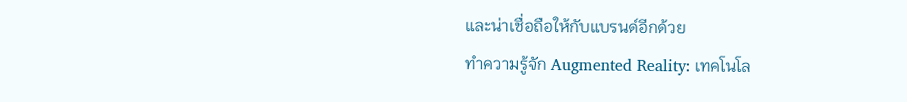และน่าเชื่อถือให้กับแบรนด์อีกด้วย
ทำความรู้จัก Augmented Reality: เทคโนโล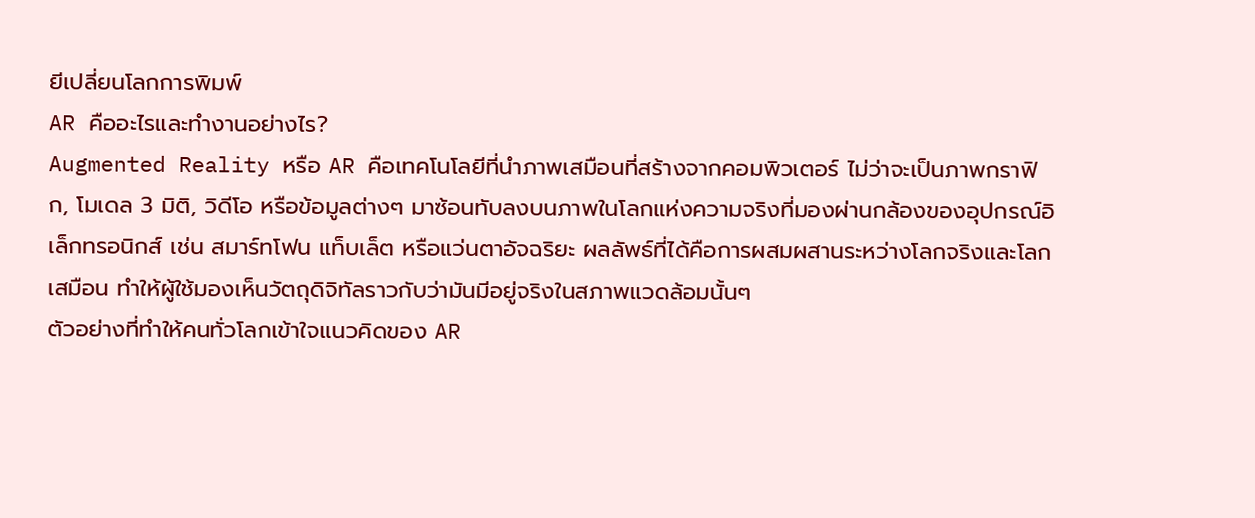ยีเปลี่ยนโลกการพิมพ์
AR คืออะไรและทำงานอย่างไร?
Augmented Reality หรือ AR คือเทคโนโลยีที่นำภาพเสมือนที่สร้างจากคอมพิวเตอร์ ไม่ว่าจะเป็นภาพกราฟิก, โมเดล 3 มิติ, วิดีโอ หรือข้อมูลต่างๆ มาซ้อนทับลงบนภาพในโลกแห่งความจริงที่มองผ่านกล้องของอุปกรณ์อิเล็กทรอนิกส์ เช่น สมาร์ทโฟน แท็บเล็ต หรือแว่นตาอัจฉริยะ ผลลัพธ์ที่ได้คือการผสมผสานระหว่างโลกจริงและโลกเสมือน ทำให้ผู้ใช้มองเห็นวัตถุดิจิทัลราวกับว่ามันมีอยู่จริงในสภาพแวดล้อมนั้นๆ
ตัวอย่างที่ทำให้คนทั่วโลกเข้าใจแนวคิดของ AR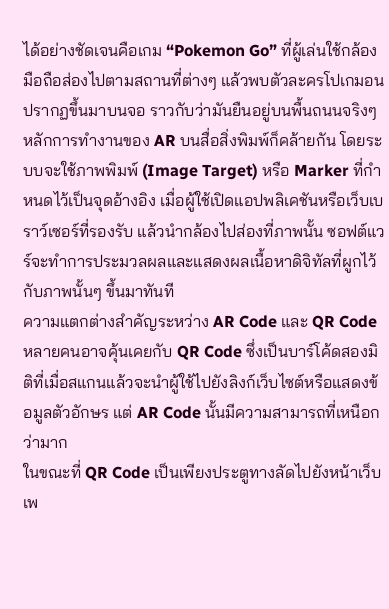ได้อย่างชัดเจนคือเกม “Pokemon Go” ที่ผู้เล่นใช้กล้องมือถือส่องไปตามสถานที่ต่างๆ แล้วพบตัวละครโปเกมอนปรากฏขึ้นมาบนจอ ราวกับว่ามันยืนอยู่บนพื้นถนนจริงๆ หลักการทำงานของ AR บนสื่อสิ่งพิมพ์ก็คล้ายกัน โดยระบบจะใช้ภาพพิมพ์ (Image Target) หรือ Marker ที่กำหนดไว้เป็นจุดอ้างอิง เมื่อผู้ใช้เปิดแอปพลิเคชันหรือเว็บเบราว์เซอร์ที่รองรับ แล้วนำกล้องไปส่องที่ภาพนั้น ซอฟต์แวร์จะทำการประมวลผลและแสดงผลเนื้อหาดิจิทัลที่ผูกไว้กับภาพนั้นๆ ขึ้นมาทันที
ความแตกต่างสำคัญระหว่าง AR Code และ QR Code
หลายคนอาจคุ้นเคยกับ QR Code ซึ่งเป็นบาร์โค้ดสองมิติที่เมื่อสแกนแล้วจะนำผู้ใช้ไปยังลิงก์เว็บไซต์หรือแสดงข้อมูลตัวอักษร แต่ AR Code นั้นมีความสามารถที่เหนือกว่ามาก
ในขณะที่ QR Code เป็นเพียงประตูทางลัดไปยังหน้าเว็บเพ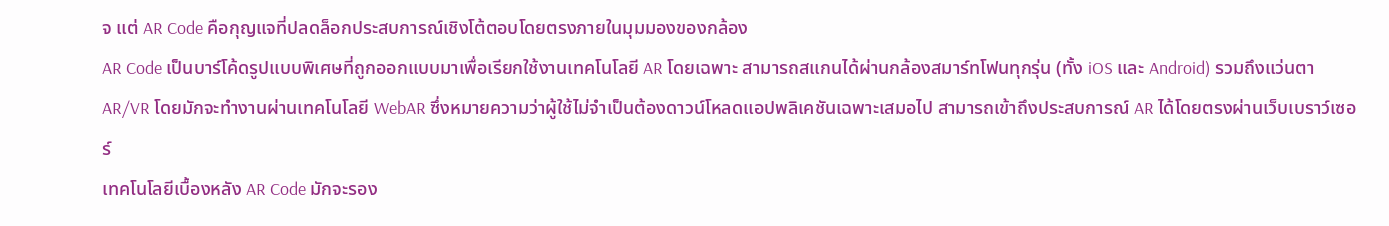จ แต่ AR Code คือกุญแจที่ปลดล็อกประสบการณ์เชิงโต้ตอบโดยตรงภายในมุมมองของกล้อง
AR Code เป็นบาร์โค้ดรูปแบบพิเศษที่ถูกออกแบบมาเพื่อเรียกใช้งานเทคโนโลยี AR โดยเฉพาะ สามารถสแกนได้ผ่านกล้องสมาร์ทโฟนทุกรุ่น (ทั้ง iOS และ Android) รวมถึงแว่นตา AR/VR โดยมักจะทำงานผ่านเทคโนโลยี WebAR ซึ่งหมายความว่าผู้ใช้ไม่จำเป็นต้องดาวน์โหลดแอปพลิเคชันเฉพาะเสมอไป สามารถเข้าถึงประสบการณ์ AR ได้โดยตรงผ่านเว็บเบราว์เซอร์
เทคโนโลยีเบื้องหลัง AR Code มักจะรอง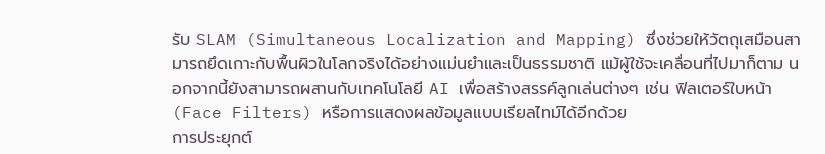รับ SLAM (Simultaneous Localization and Mapping) ซึ่งช่วยให้วัตถุเสมือนสามารถยึดเกาะกับพื้นผิวในโลกจริงได้อย่างแม่นยำและเป็นธรรมชาติ แม้ผู้ใช้จะเคลื่อนที่ไปมาก็ตาม นอกจากนี้ยังสามารถผสานกับเทคโนโลยี AI เพื่อสร้างสรรค์ลูกเล่นต่างๆ เช่น ฟิลเตอร์ใบหน้า (Face Filters) หรือการแสดงผลข้อมูลแบบเรียลไทม์ได้อีกด้วย
การประยุกต์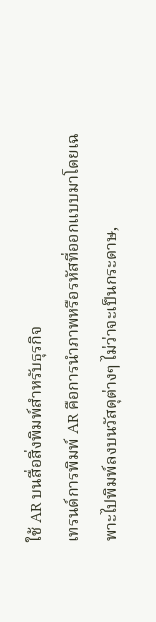ใช้ AR บนสื่อสิ่งพิมพ์สำหรับธุรกิจ
เทรนด์การพิมพ์ AR คือการนำภาพหรือรหัสที่ออกแบบมาโดยเฉพาะไปพิมพ์ลงบนวัสดุต่างๆ ไม่ว่าจะเป็นกระดาษ,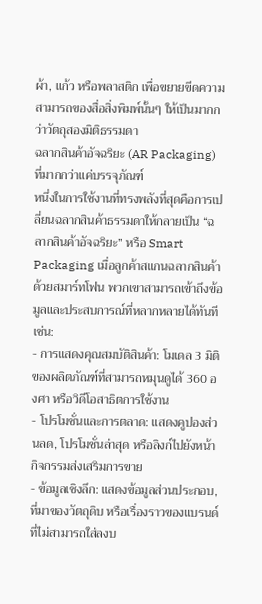ผ้า, แก้ว หรือพลาสติก เพื่อขยายขีดความสามารถของสื่อสิ่งพิมพ์นั้นๆ ให้เป็นมากกว่าวัตถุสองมิติธรรมดา
ฉลากสินค้าอัจฉริยะ (AR Packaging) ที่มากกว่าแค่บรรจุภัณฑ์
หนึ่งในการใช้งานที่ทรงพลังที่สุดคือการเปลี่ยนฉลากสินค้าธรรมดาให้กลายเป็น “ฉลากสินค้าอัจฉริยะ” หรือ Smart Packaging เมื่อลูกค้าสแกนฉลากสินค้าด้วยสมาร์ทโฟน พวกเขาสามารถเข้าถึงข้อมูลและประสบการณ์ที่หลากหลายได้ทันที เช่น:
- การแสดงคุณสมบัติสินค้า: โมเดล 3 มิติของผลิตภัณฑ์ที่สามารถหมุนดูได้ 360 องศา หรือวิดีโอสาธิตการใช้งาน
- โปรโมชั่นและการตลาด: แสดงคูปองส่วนลด, โปรโมชั่นล่าสุด หรือลิงก์ไปยังหน้ากิจกรรมส่งเสริมการขาย
- ข้อมูลเชิงลึก: แสดงข้อมูลส่วนประกอบ, ที่มาของวัตถุดิบ หรือเรื่องราวของแบรนด์ที่ไม่สามารถใส่ลงบ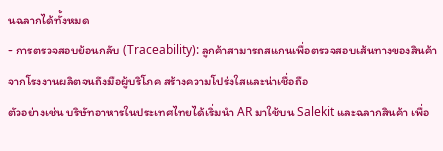นฉลากได้ทั้งหมด
- การตรวจสอบย้อนกลับ (Traceability): ลูกค้าสามารถสแกนเพื่อตรวจสอบเส้นทางของสินค้าจากโรงงานผลิตจนถึงมือผู้บริโภค สร้างความโปร่งใสและน่าเชื่อถือ
ตัวอย่างเช่น บริษัทอาหารในประเทศไทยได้เริ่มนำ AR มาใช้บน Salekit และฉลากสินค้า เพื่อ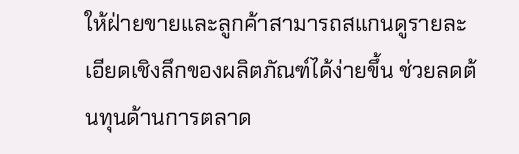ให้ฝ่ายขายและลูกค้าสามารถสแกนดูรายละเอียดเชิงลึกของผลิตภัณฑ์ได้ง่ายขึ้น ช่วยลดต้นทุนด้านการตลาด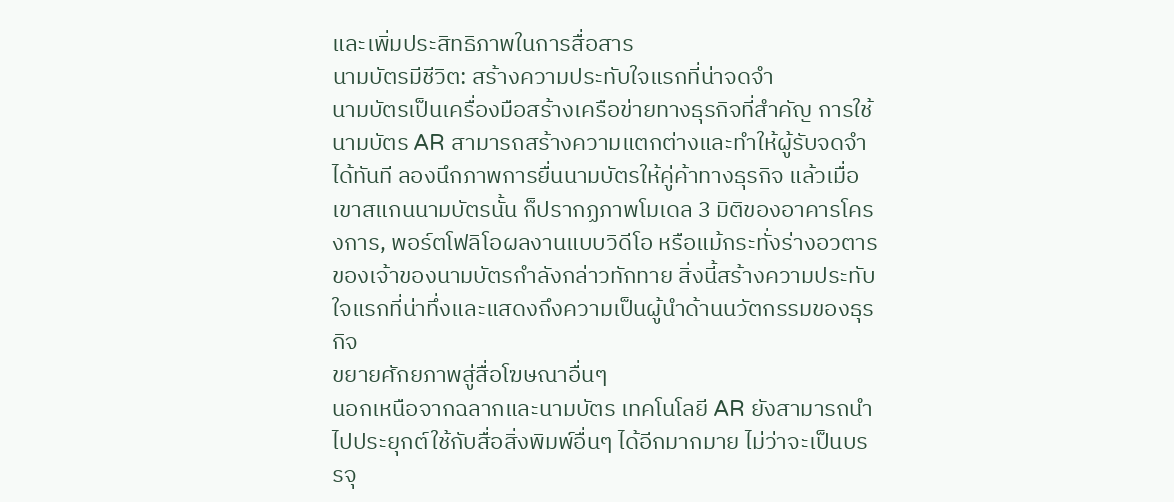และเพิ่มประสิทธิภาพในการสื่อสาร
นามบัตรมีชีวิต: สร้างความประทับใจแรกที่น่าจดจำ
นามบัตรเป็นเครื่องมือสร้างเครือข่ายทางธุรกิจที่สำคัญ การใช้นามบัตร AR สามารถสร้างความแตกต่างและทำให้ผู้รับจดจำได้ทันที ลองนึกภาพการยื่นนามบัตรให้คู่ค้าทางธุรกิจ แล้วเมื่อเขาสแกนนามบัตรนั้น ก็ปรากฏภาพโมเดล 3 มิติของอาคารโครงการ, พอร์ตโฟลิโอผลงานแบบวิดีโอ หรือแม้กระทั่งร่างอวตารของเจ้าของนามบัตรกำลังกล่าวทักทาย สิ่งนี้สร้างความประทับใจแรกที่น่าทึ่งและแสดงถึงความเป็นผู้นำด้านนวัตกรรมของธุรกิจ
ขยายศักยภาพสู่สื่อโฆษณาอื่นๆ
นอกเหนือจากฉลากและนามบัตร เทคโนโลยี AR ยังสามารถนำไปประยุกต์ใช้กับสื่อสิ่งพิมพ์อื่นๆ ได้อีกมากมาย ไม่ว่าจะเป็นบรรจุ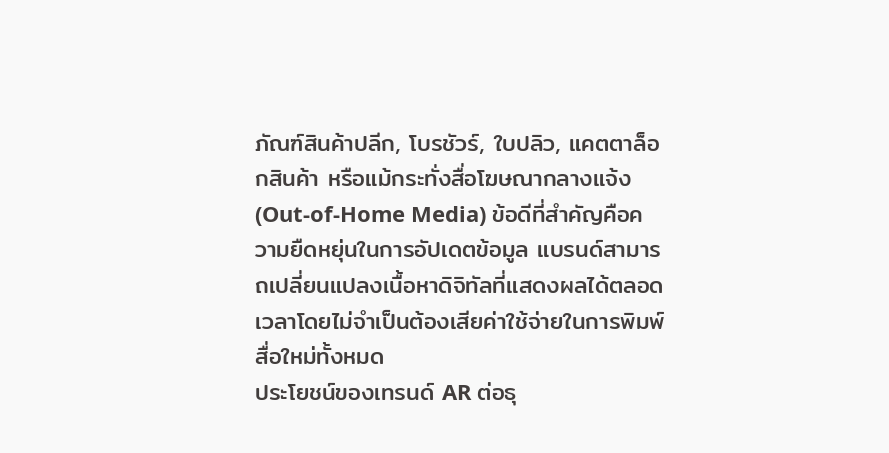ภัณฑ์สินค้าปลีก, โบรชัวร์, ใบปลิว, แคตตาล็อกสินค้า หรือแม้กระทั่งสื่อโฆษณากลางแจ้ง (Out-of-Home Media) ข้อดีที่สำคัญคือความยืดหยุ่นในการอัปเดตข้อมูล แบรนด์สามารถเปลี่ยนแปลงเนื้อหาดิจิทัลที่แสดงผลได้ตลอดเวลาโดยไม่จำเป็นต้องเสียค่าใช้จ่ายในการพิมพ์สื่อใหม่ทั้งหมด
ประโยชน์ของเทรนด์ AR ต่อธุ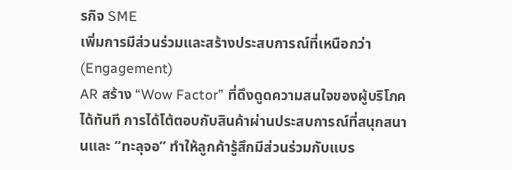รกิจ SME
เพิ่มการมีส่วนร่วมและสร้างประสบการณ์ที่เหนือกว่า (Engagement)
AR สร้าง “Wow Factor” ที่ดึงดูดความสนใจของผู้บริโภคได้ทันที การได้โต้ตอบกับสินค้าผ่านประสบการณ์ที่สนุกสนานและ “ทะลุจอ” ทำให้ลูกค้ารู้สึกมีส่วนร่วมกับแบร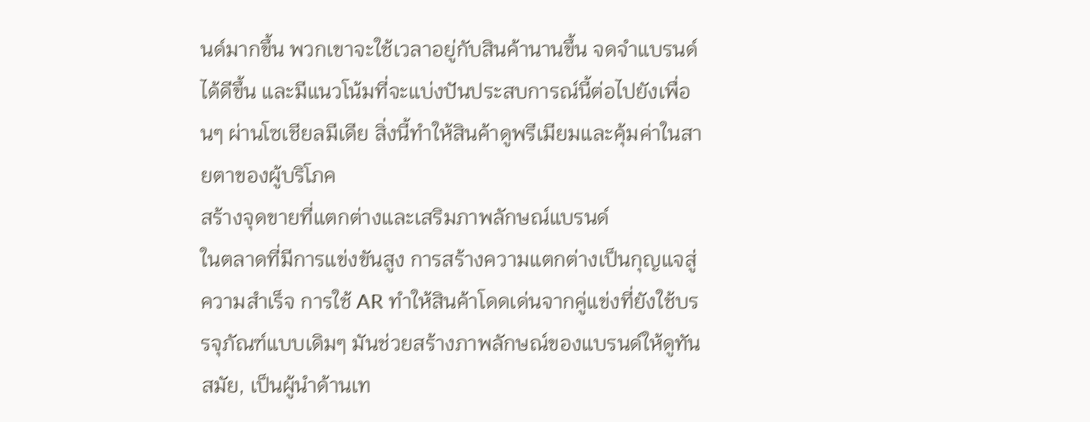นด์มากขึ้น พวกเขาจะใช้เวลาอยู่กับสินค้านานขึ้น จดจำแบรนด์ได้ดีขึ้น และมีแนวโน้มที่จะแบ่งปันประสบการณ์นี้ต่อไปยังเพื่อนๆ ผ่านโซเชียลมีเดีย สิ่งนี้ทำให้สินค้าดูพรีเมียมและคุ้มค่าในสายตาของผู้บริโภค
สร้างจุดขายที่แตกต่างและเสริมภาพลักษณ์แบรนด์
ในตลาดที่มีการแข่งขันสูง การสร้างความแตกต่างเป็นกุญแจสู่ความสำเร็จ การใช้ AR ทำให้สินค้าโดดเด่นจากคู่แข่งที่ยังใช้บรรจุภัณฑ์แบบเดิมๆ มันช่วยสร้างภาพลักษณ์ของแบรนด์ให้ดูทันสมัย, เป็นผู้นำด้านเท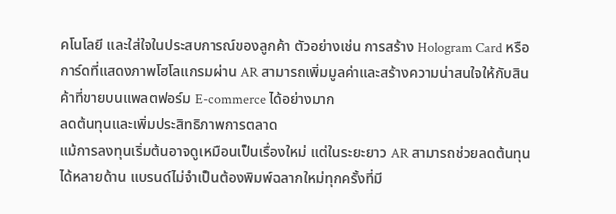คโนโลยี และใส่ใจในประสบการณ์ของลูกค้า ตัวอย่างเช่น การสร้าง Hologram Card หรือการ์ดที่แสดงภาพโฮโลแกรมผ่าน AR สามารถเพิ่มมูลค่าและสร้างความน่าสนใจให้กับสินค้าที่ขายบนแพลตฟอร์ม E-commerce ได้อย่างมาก
ลดต้นทุนและเพิ่มประสิทธิภาพการตลาด
แม้การลงทุนเริ่มต้นอาจดูเหมือนเป็นเรื่องใหม่ แต่ในระยะยาว AR สามารถช่วยลดต้นทุนได้หลายด้าน แบรนด์ไม่จำเป็นต้องพิมพ์ฉลากใหม่ทุกครั้งที่มี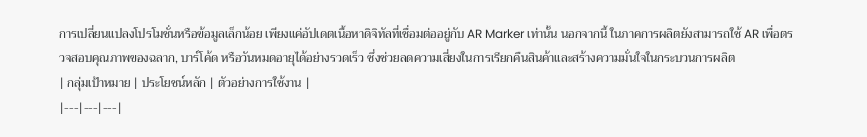การเปลี่ยนแปลงโปรโมชั่นหรือข้อมูลเล็กน้อย เพียงแค่อัปเดตเนื้อหาดิจิทัลที่เชื่อมต่ออยู่กับ AR Marker เท่านั้น นอกจากนี้ ในภาคการผลิตยังสามารถใช้ AR เพื่อตรวจสอบคุณภาพของฉลาก, บาร์โค้ด หรือวันหมดอายุได้อย่างรวดเร็ว ซึ่งช่วยลดความเสี่ยงในการเรียกคืนสินค้าและสร้างความมั่นใจในกระบวนการผลิต
| กลุ่มเป้าหมาย | ประโยชน์หลัก | ตัวอย่างการใช้งาน |
|---|---|---|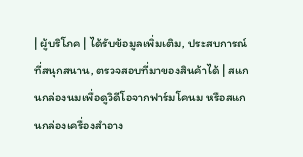| ผู้บริโภค | ได้รับข้อมูลเพิ่มเติม, ประสบการณ์ที่สนุกสนาน, ตรวจสอบที่มาของสินค้าได้ | สแกนกล่องนมเพื่อดูวิดีโอจากฟาร์มโคนม หรือสแกนกล่องเครื่องสำอาง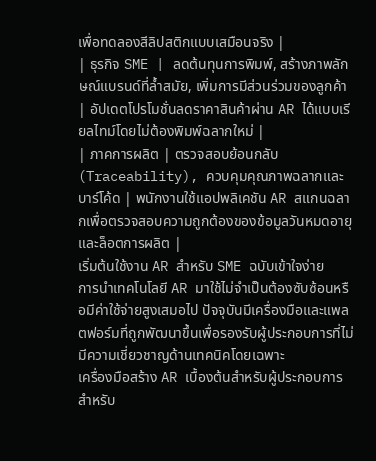เพื่อทดลองสีลิปสติกแบบเสมือนจริง |
| ธุรกิจ SME | ลดต้นทุนการพิมพ์, สร้างภาพลักษณ์แบรนด์ที่ล้ำสมัย, เพิ่มการมีส่วนร่วมของลูกค้า | อัปเดตโปรโมชั่นลดราคาสินค้าผ่าน AR ได้แบบเรียลไทม์โดยไม่ต้องพิมพ์ฉลากใหม่ |
| ภาคการผลิต | ตรวจสอบย้อนกลับ (Traceability), ควบคุมคุณภาพฉลากและบาร์โค้ด | พนักงานใช้แอปพลิเคชัน AR สแกนฉลากเพื่อตรวจสอบความถูกต้องของข้อมูลวันหมดอายุและล็อตการผลิต |
เริ่มต้นใช้งาน AR สำหรับ SME ฉบับเข้าใจง่าย
การนำเทคโนโลยี AR มาใช้ไม่จำเป็นต้องซับซ้อนหรือมีค่าใช้จ่ายสูงเสมอไป ปัจจุบันมีเครื่องมือและแพลตฟอร์มที่ถูกพัฒนาขึ้นเพื่อรองรับผู้ประกอบการที่ไม่มีความเชี่ยวชาญด้านเทคนิคโดยเฉพาะ
เครื่องมือสร้าง AR เบื้องต้นสำหรับผู้ประกอบการ
สำหรับ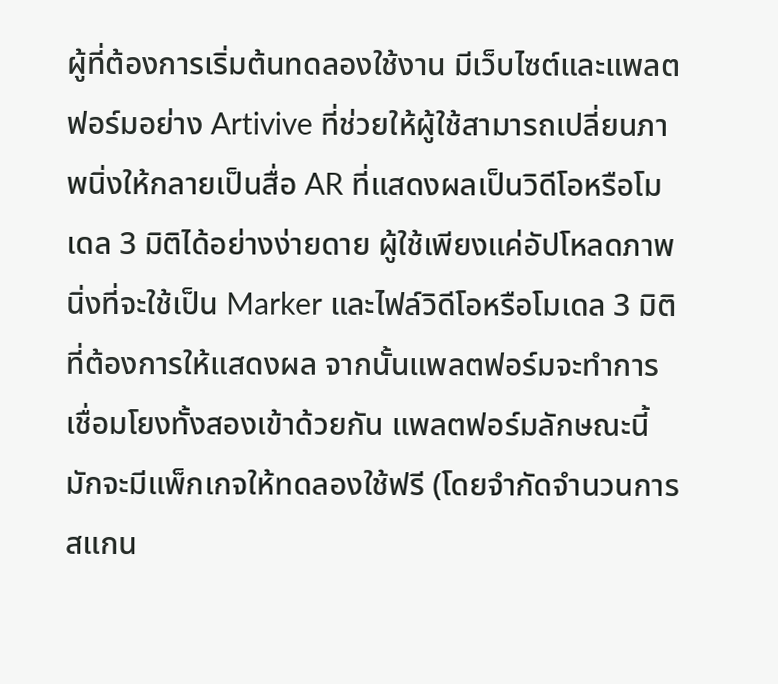ผู้ที่ต้องการเริ่มต้นทดลองใช้งาน มีเว็บไซต์และแพลตฟอร์มอย่าง Artivive ที่ช่วยให้ผู้ใช้สามารถเปลี่ยนภาพนิ่งให้กลายเป็นสื่อ AR ที่แสดงผลเป็นวิดีโอหรือโมเดล 3 มิติได้อย่างง่ายดาย ผู้ใช้เพียงแค่อัปโหลดภาพนิ่งที่จะใช้เป็น Marker และไฟล์วิดีโอหรือโมเดล 3 มิติที่ต้องการให้แสดงผล จากนั้นแพลตฟอร์มจะทำการเชื่อมโยงทั้งสองเข้าด้วยกัน แพลตฟอร์มลักษณะนี้มักจะมีแพ็กเกจให้ทดลองใช้ฟรี (โดยจำกัดจำนวนการสแกน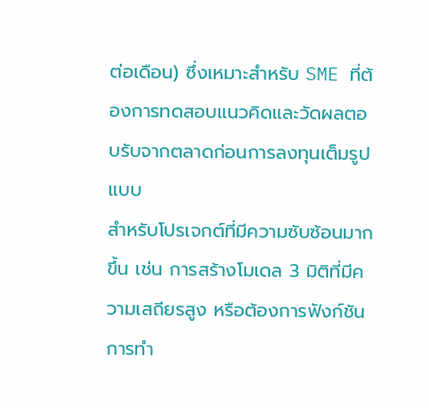ต่อเดือน) ซึ่งเหมาะสำหรับ SME ที่ต้องการทดสอบแนวคิดและวัดผลตอบรับจากตลาดก่อนการลงทุนเต็มรูปแบบ
สำหรับโปรเจกต์ที่มีความซับซ้อนมากขึ้น เช่น การสร้างโมเดล 3 มิติที่มีความเสถียรสูง หรือต้องการฟังก์ชันการทำ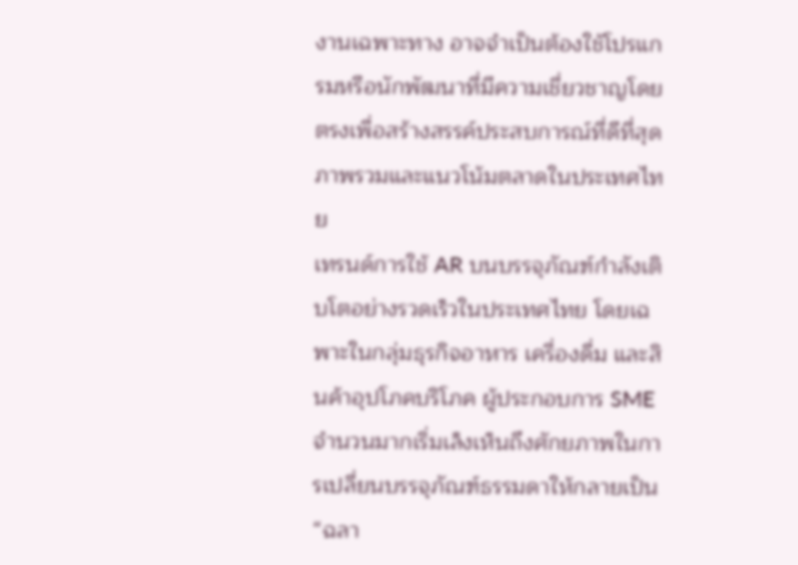งานเฉพาะทาง อาจจำเป็นต้องใช้โปรแกรมหรือนักพัฒนาที่มีความเชี่ยวชาญโดยตรงเพื่อสร้างสรรค์ประสบการณ์ที่ดีที่สุด
ภาพรวมและแนวโน้มตลาดในประเทศไทย
เทรนด์การใช้ AR บนบรรจุภัณฑ์กำลังเติบโตอย่างรวดเร็วในประเทศไทย โดยเฉพาะในกลุ่มธุรกิจอาหาร เครื่องดื่ม และสินค้าอุปโภคบริโภค ผู้ประกอบการ SME จำนวนมากเริ่มเล็งเห็นถึงศักยภาพในการเปลี่ยนบรรจุภัณฑ์ธรรมดาให้กลายเป็น “ฉลา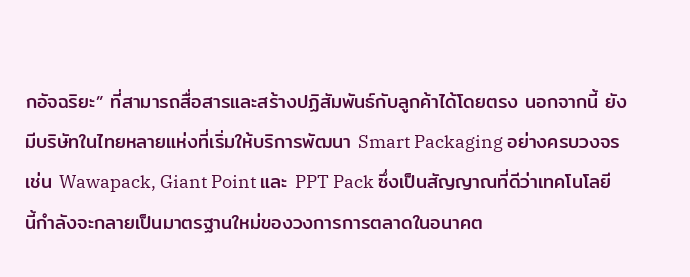กอัจฉริยะ” ที่สามารถสื่อสารและสร้างปฏิสัมพันธ์กับลูกค้าได้โดยตรง นอกจากนี้ ยังมีบริษัทในไทยหลายแห่งที่เริ่มให้บริการพัฒนา Smart Packaging อย่างครบวงจร เช่น Wawapack, Giant Point และ PPT Pack ซึ่งเป็นสัญญาณที่ดีว่าเทคโนโลยีนี้กำลังจะกลายเป็นมาตรฐานใหม่ของวงการการตลาดในอนาคต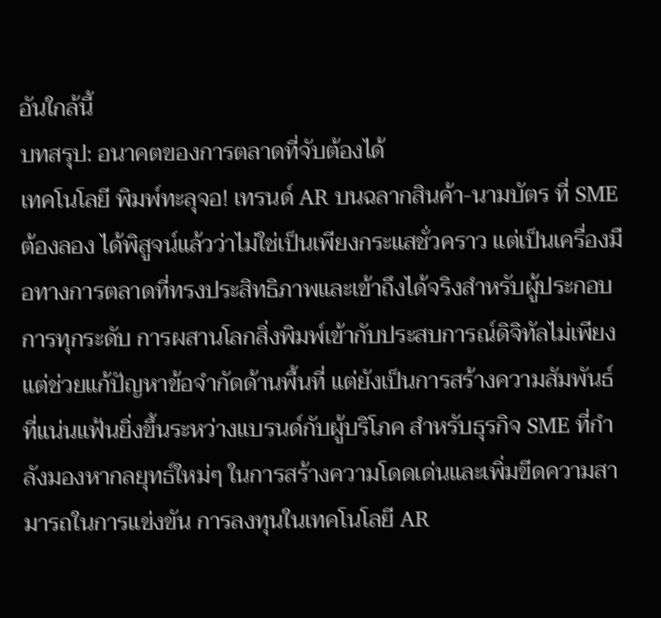อันใกล้นี้
บทสรุป: อนาคตของการตลาดที่จับต้องได้
เทคโนโลยี พิมพ์ทะลุจอ! เทรนด์ AR บนฉลากสินค้า-นามบัตร ที่ SME ต้องลอง ได้พิสูจน์แล้วว่าไม่ใช่เป็นเพียงกระแสชั่วคราว แต่เป็นเครื่องมือทางการตลาดที่ทรงประสิทธิภาพและเข้าถึงได้จริงสำหรับผู้ประกอบการทุกระดับ การผสานโลกสิ่งพิมพ์เข้ากับประสบการณ์ดิจิทัลไม่เพียงแต่ช่วยแก้ปัญหาข้อจำกัดด้านพื้นที่ แต่ยังเป็นการสร้างความสัมพันธ์ที่แน่นแฟ้นยิ่งขึ้นระหว่างแบรนด์กับผู้บริโภค สำหรับธุรกิจ SME ที่กำลังมองหากลยุทธ์ใหม่ๆ ในการสร้างความโดดเด่นและเพิ่มขีดความสามารถในการแข่งขัน การลงทุนในเทคโนโลยี AR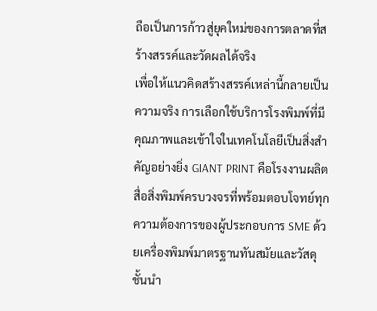ถือเป็นการก้าวสู่ยุคใหม่ของการตลาดที่สร้างสรรค์และวัดผลได้จริง
เพื่อให้แนวคิดสร้างสรรค์เหล่านี้กลายเป็นความจริง การเลือกใช้บริการโรงพิมพ์ที่มีคุณภาพและเข้าใจในเทคโนโลยีเป็นสิ่งสำคัญอย่างยิ่ง GIANT PRINT คือโรงงานผลิตสื่อสิ่งพิมพ์ครบวงจรที่พร้อมตอบโจทย์ทุกความต้องการของผู้ประกอบการ SME ด้วยเครื่องพิมพ์มาตรฐานทันสมัยและวัสดุชั้นนำ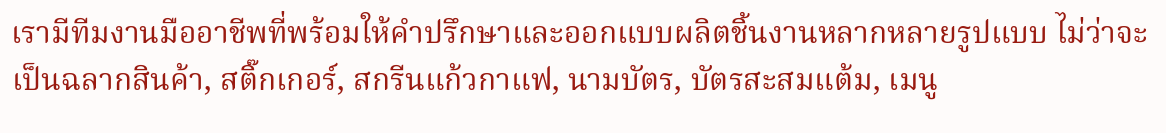เรามีทีมงานมืออาชีพที่พร้อมให้คำปรึกษาและออกแบบผลิตชิ้นงานหลากหลายรูปแบบ ไม่ว่าจะเป็นฉลากสินค้า, สติ๊กเกอร์, สกรีนแก้วกาแฟ, นามบัตร, บัตรสะสมแต้ม, เมนู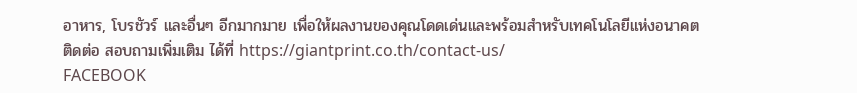อาหาร, โบรชัวร์ และอื่นๆ อีกมากมาย เพื่อให้ผลงานของคุณโดดเด่นและพร้อมสำหรับเทคโนโลยีแห่งอนาคต
ติดต่อ สอบถามเพิ่มเติม ได้ที่ https://giantprint.co.th/contact-us/
FACEBOOK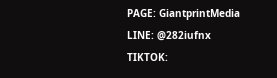PAGE: GiantprintMedia
LINE: @282iufnx
TIKTOK: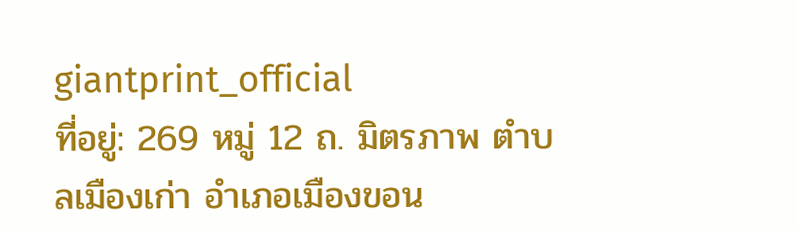giantprint_official
ที่อยู่: 269 หมู่ 12 ถ. มิตรภาพ ตำบลเมืองเก่า อำเภอเมืองขอน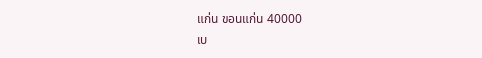แก่น ขอนแก่น 40000
เบ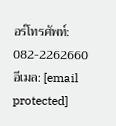อร์โทรศัพท์: 082-2262660
อีเมล: [email protected]